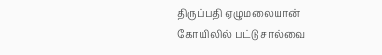திருப்பதி ஏழுமலையான் கோயிலில் பட்டு சால்வை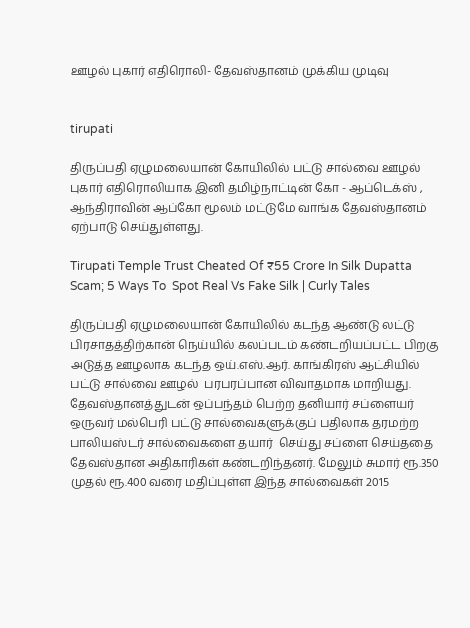ஊழல் புகார் எதிரொலி- தேவஸ்தானம் முக்கிய முடிவு


tirupati

திருப்பதி ஏழுமலையான் கோயிலில் பட்டு சால்வை ஊழல் புகார் எதிரொலியாக இனி தமிழ்நாட்டின் கோ - ஆப்டெக்ஸ் , ஆந்திராவின் ஆப்கோ மூலம் மட்டுமே வாங்க தேவஸ்தானம் ஏற்பாடு செய்துள்ளது.

Tirupati Temple Trust Cheated Of ₹55 Crore In Silk Dupatta Scam; 5 Ways To  Spot Real Vs Fake Silk | Curly Tales

திருப்பதி ஏழுமலையான் கோயிலில் கடந்த ஆண்டு லட்டு பிரசாதத்திற்கான் நெய்யில் கலப்படம் கண்டறியப்பட்ட பிறகு அடுத்த ஊழலாக கடந்த ஒய்.எஸ்.ஆர். காங்கிரஸ் ஆட்சியில் பட்டு சால்வை ஊழல்  பரபரப்பான விவாதமாக மாறியது. தேவஸ்தானத்துடன் ஒப்பந்தம் பெற்ற தனியார் சப்ளையர் ஒருவர் மல்பெரி பட்டு சால்வைகளுக்குப் பதிலாக தரமற்ற பாலியஸ்டர் சால்வைகளை தயார்  செய்து சப்ளை செய்ததை தேவஸ்தான அதிகாரிகள் கண்டறிந்தனர். மேலும் சுமார் ரூ.350 முதல் ரூ.400 வரை மதிப்புள்ள இந்த சால்வைகள் 2015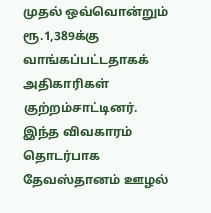முதல் ஒவ்வொன்றும் ரூ.1,389க்கு வாங்கப்பட்டதாகக் அதிகாரிகள் குற்றம்சாட்டினர். இந்த விவகாரம் தொடர்பாக தேவஸ்தானம் ஊழல்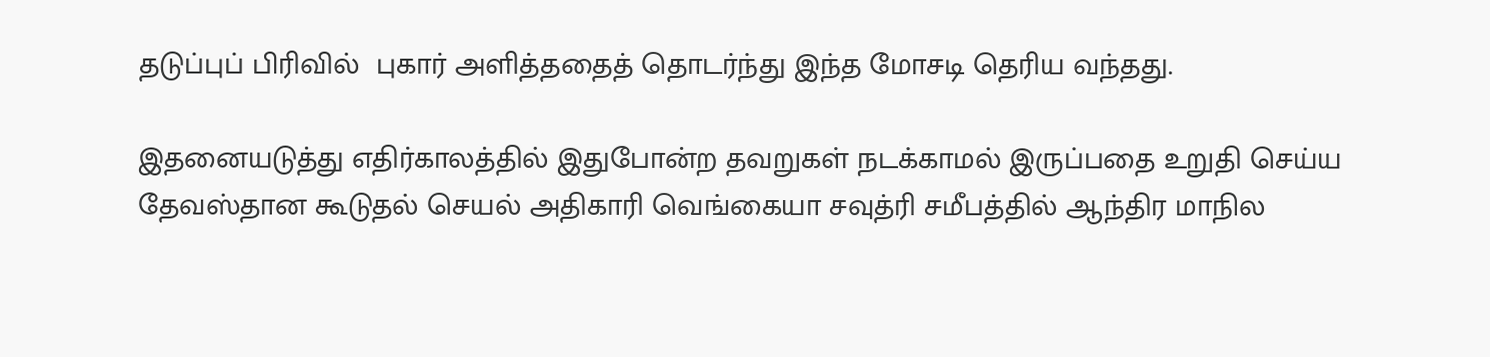தடுப்புப் பிரிவில்  புகார் அளித்ததைத் தொடர்ந்து இந்த மோசடி தெரிய வந்தது.

இதனையடுத்து எதிர்காலத்தில் இதுபோன்ற தவறுகள் நடக்காமல் இருப்பதை உறுதி செய்ய தேவஸ்தான கூடுதல் செயல் அதிகாரி வெங்கையா சவுத்ரி சமீபத்தில் ஆந்திர மாநில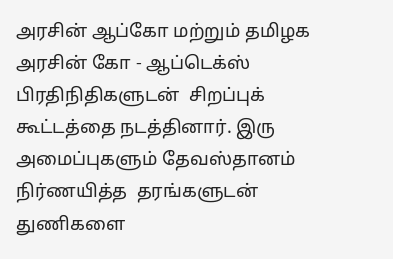அரசின் ஆப்கோ மற்றும் தமிழக அரசின் கோ - ஆப்டெக்ஸ்  பிரதிநிதிகளுடன்  சிறப்புக் கூட்டத்தை நடத்தினார். இரு அமைப்புகளும் தேவஸ்தானம் நிர்ணயித்த  தரங்களுடன் துணிகளை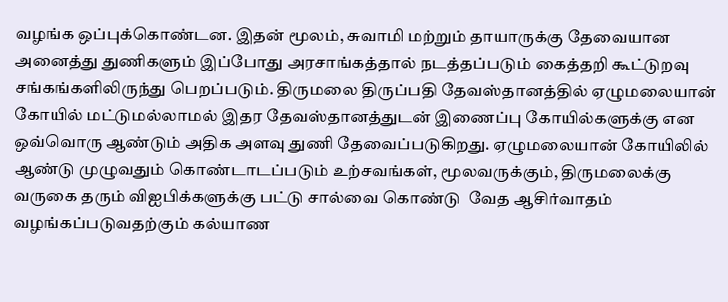வழங்க ஒப்புக்கொண்டன. இதன் மூலம், சுவாமி மற்றும் தாயாருக்கு தேவையான அனைத்து துணிகளும் இப்போது அரசாங்கத்தால் நடத்தப்படும் கைத்தறி கூட்டுறவு சங்கங்களிலிருந்து பெறப்படும். திருமலை திருப்பதி தேவஸ்தானத்தில் ஏழுமலையான் கோயில் மட்டுமல்லாமல் இதர தேவஸ்தானத்துடன் இணைப்பு கோயில்களுக்கு என ஒவ்வொரு ஆண்டும் அதிக அளவு துணி தேவைப்படுகிறது. ஏழுமலையான் கோயிலில்  ஆண்டு முழுவதும் கொண்டாடப்படும் உற்சவங்கள், மூலவருக்கும், திருமலைக்கு வருகை தரும் விஐபிக்களுக்கு பட்டு சால்வை கொண்டு  வேத ஆசிர்வாதம் வழங்கப்படுவதற்கும் கல்யாண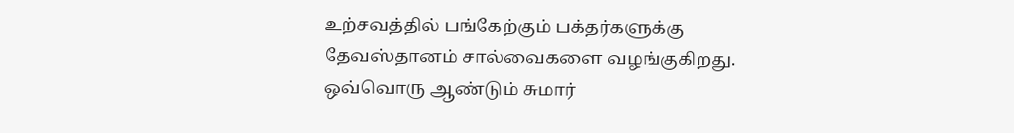உற்சவத்தில் பங்கேற்கும் பக்தர்களுக்கு தேவஸ்தானம் சால்வைகளை வழங்குகிறது. ஒவ்வொரு ஆண்டும் சுமார்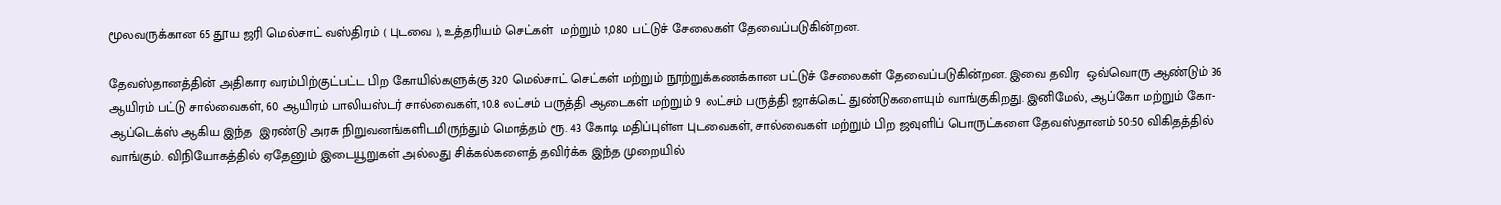மூலவருக்கான 65 தூய ஜரி மெல்சாட் வஸ்திரம் ( புடவை ), உத்தரியம் செட்கள்  மற்றும் 1,080 பட்டுச் சேலைகள் தேவைப்படுகின்றன.

தேவஸ்தானத்தின் அதிகார வரம்பிற்குட்பட்ட பிற கோயில்களுக்கு 320 மெல்சாட் செட்கள் மற்றும் நூற்றுக்கணக்கான பட்டுச் சேலைகள் தேவைப்படுகின்றன. இவை தவிர  ஒவ்வொரு ஆண்டும் 36 ஆயிரம் பட்டு சால்வைகள், 60 ஆயிரம் பாலியஸ்டர் சால்வைகள், 10.8 லட்சம் பருத்தி ஆடைகள் மற்றும் 9 லட்சம் பருத்தி ஜாக்கெட் துண்டுகளையும் வாங்குகிறது. இனிமேல், ஆப்கோ மற்றும் கோ-ஆப்டெக்ஸ் ஆகிய இந்த  இரண்டு அரசு நிறுவனங்களிடமிருந்தும் மொத்தம் ரூ. 43 கோடி மதிப்புள்ள புடவைகள், சால்வைகள் மற்றும் பிற ஜவுளிப் பொருட்களை தேவஸ்தானம் 50:50 விகிதத்தில் வாங்கும். விநியோகத்தில் ஏதேனும் இடையூறுகள் அல்லது சிக்கல்களைத் தவிர்க்க இந்த முறையில்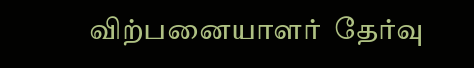விற்பனையாளர்  தேர்வு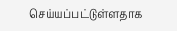செய்யப்பட்டுள்ளதாக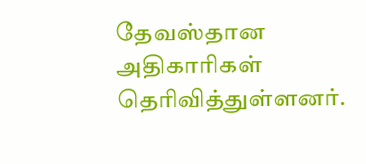தேவஸ்தான அதிகாரிகள் தெரிவித்துள்ளனர்.